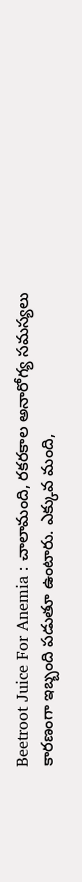Beetroot Juice For Anemia : చాలామంది, రకరకాల అనారోగ్య సమస్యలు కారణంగా ఇబ్బంది పడుతూ ఉంటారు. ఎక్కువ మంది,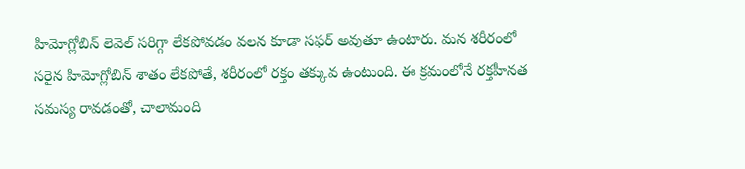హిమోగ్లోబిన్ లెవెల్ సరిగ్గా లేకపోవడం వలన కూడా సఫర్ అవుతూ ఉంటారు. మన శరీరంలో సరైన హిమోగ్లోబిన్ శాతం లేకపోతే, శరీరంలో రక్తం తక్కువ ఉంటుంది. ఈ క్రమంలోనే రక్తహీనత సమస్య రావడంతో, చాలామంది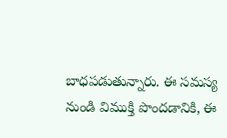బాధపడుతున్నారు. ఈ సమస్య నుండి విముక్తి పొందడానికి, ఈ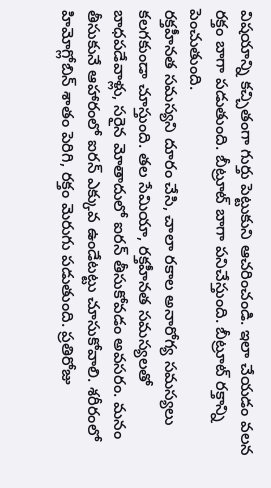విషయాన్ని కచ్చితంగా గుర్తు పెట్టుకుని ఆచరించండి. ఇలా చేయడం వలన రక్తం బాగా పడుతుంది. బీట్రూట్ బాగా పనిచేస్తుంది. బీట్రూట్ రక్తాన్ని పెంచుతుంది.
రక్తహీనత సమస్యని దూరం చేసి, చాలా రకాల అనారోగ్య సమస్యలు కలగకుండా చూస్తుంది. తల సేమియా, రక్తహీనత సమస్యలతో బాధపడేవాళ్లు, సరైన మోతాదులో ఐరన్ తీసుకోవడం అవసరం. మనం తీసుకునే ఆహారంలో ఐరన్ ఎక్కువ ఉండేటట్టు చూసుకోవాలి. శరీరంలో హిమోగ్లోబిన్ శాతం పెరిగి, రక్తం మెరుగు పడుతుంది. ప్రతిరోజు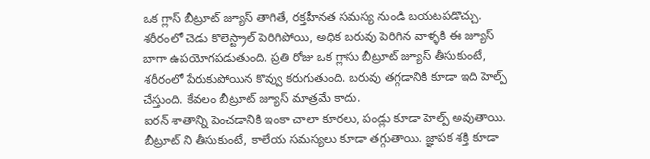ఒక గ్లాస్ బీట్రూట్ జ్యూస్ తాగితే, రక్తహీనత సమస్య నుండి బయటపడొచ్చు.
శరీరంలో చెడు కొలెస్ట్రాల్ పెరిగిపోయి, అధిక బరువు పెరిగిన వాళ్ళకి ఈ జ్యూస్ బాగా ఉపయోగపడుతుంది. ప్రతి రోజు ఒక గ్లాసు బీట్రూట్ జ్యూస్ తీసుకుంటే, శరీరంలో పేరుకుపోయిన కొవ్వు కరుగుతుంది. బరువు తగ్గడానికి కూడా ఇది హెల్ప్ చేస్తుంది. కేవలం బీట్రూట్ జ్యూస్ మాత్రమే కాదు.
ఐరన్ శాతాన్ని పెంచడానికి ఇంకా చాలా కూరలు, పండ్లు కూడా హెల్ప్ అవుతాయి. బీట్రూట్ ని తీసుకుంటే, కాలేయ సమస్యలు కూడా తగ్గుతాయి. జ్ఞాపక శక్తి కూడా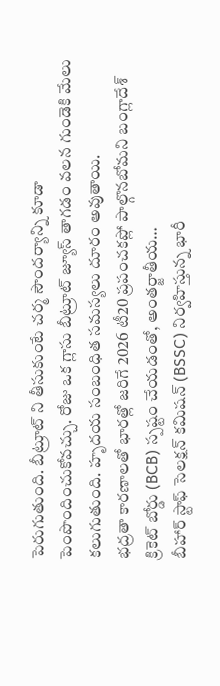పెరుగుతుంది. బీట్రూట్ ని తీసుకుంటే చర్మ సౌందర్యాన్ని కూడా పెంపొందించుకోవచ్చు. రోజు ఒక గ్లాసు బీట్రూట్ జ్యూస్ తాగడం వలన గుండెకి మేలు కలుగుతుంది. హృదయ సంబంధిత సమస్యలు దూరం అవుతాయి.
భద్రతా కారణాలతో భారత్లో జరిగే 2026 టీ20 ప్రపంచకప్లో పాల్గొనబోమని బంగ్లాదేశ్ క్రికెట్ బోర్డు (BCB) స్పష్టం చేయడంతో, అంతర్జాతీయ…
బీహార్ స్టాఫ్ సెలక్షన్ కమిషన్ (BSSC) నిర్వహిస్తున్న భారీ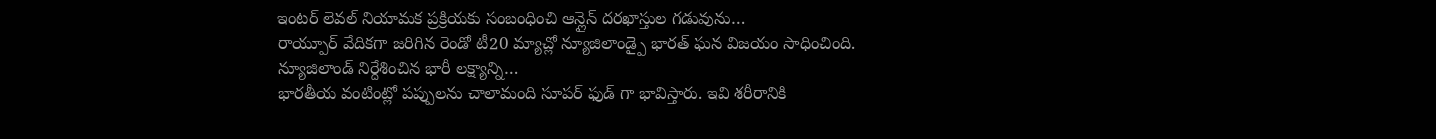ఇంటర్ లెవల్ నియామక ప్రక్రియకు సంబంధించి ఆన్లైన్ దరఖాస్తుల గడువును…
రాయ్పూర్ వేదికగా జరిగిన రెండో టీ20 మ్యాచ్లో న్యూజిలాండ్పై భారత్ ఘన విజయం సాధించింది. న్యూజిలాండ్ నిర్దేశించిన భారీ లక్ష్యాన్ని…
భారతీయ వంటింట్లో పప్పులను చాలామంది సూపర్ ఫుడ్ గా భావిస్తారు. ఇవి శరీరానికి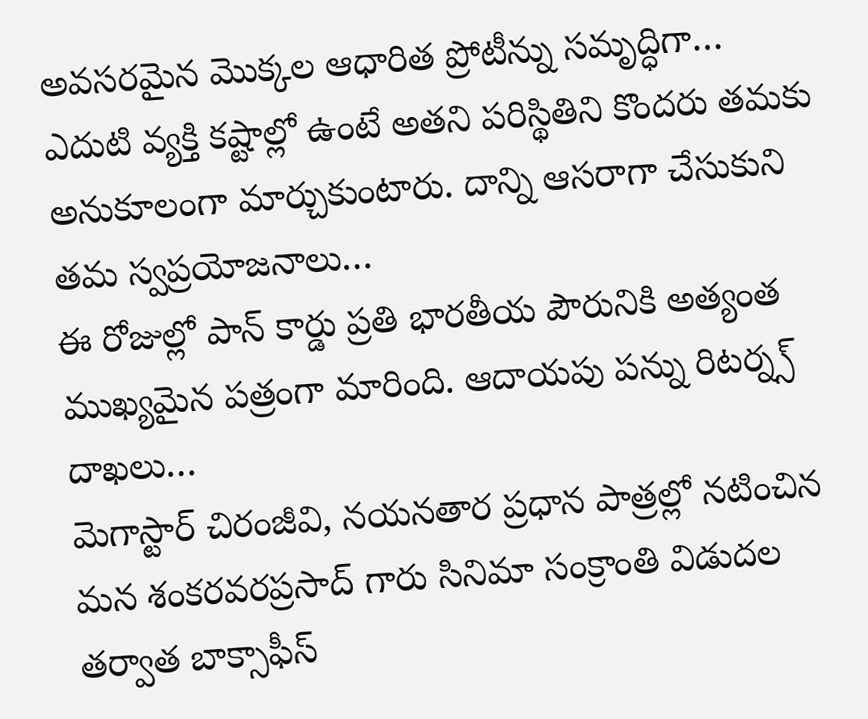అవసరమైన మొక్కల ఆధారిత ప్రోటీన్ను సమృద్ధిగా…
ఎదుటి వ్యక్తి కష్టాల్లో ఉంటే అతని పరిస్థితిని కొందరు తమకు అనుకూలంగా మార్చుకుంటారు. దాన్ని ఆసరాగా చేసుకుని తమ స్వప్రయోజనాలు…
ఈ రోజుల్లో పాన్ కార్డు ప్రతి భారతీయ పౌరునికి అత్యంత ముఖ్యమైన పత్రంగా మారింది. ఆదాయపు పన్ను రిటర్న్స్ దాఖలు…
మెగాస్టార్ చిరంజీవి, నయనతార ప్రధాన పాత్రల్లో నటించిన మన శంకరవరప్రసాద్ గారు సినిమా సంక్రాంతి విడుదల తర్వాత బాక్సాఫీస్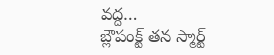వద్ద…
బ్లౌపంక్ట్ తన స్మార్ట్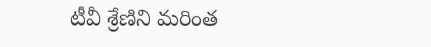టీవీ శ్రేణిని మరింత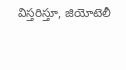విస్తరిస్తూ, జియోటెలీ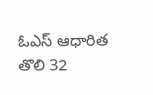ఓఎస్ ఆధారిత తొలి 32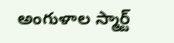అంగుళాల స్మార్ట్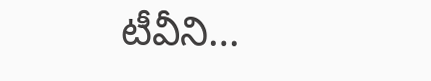టీవీని…